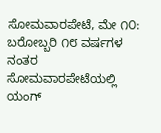ಸೋಮವಾರಪೇಟೆ, ಮೇ ೧೦: ಬರೋಬ್ಬರಿ ೧೮ ವರ್ಷಗಳ ನಂತರ ಸೋಮವಾರಪೇಟೆಯಲ್ಲಿ ಯಂಗ್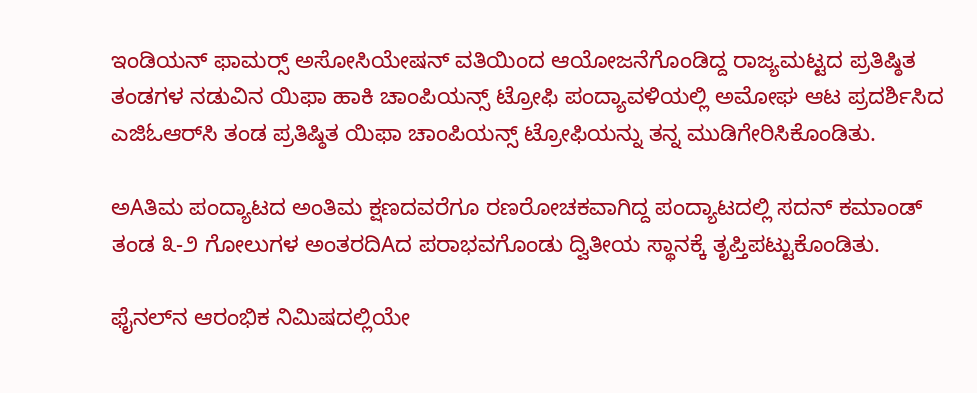ಇಂಡಿಯನ್ ಫಾಮರ‍್ಸ್ ಅಸೋಸಿಯೇಷನ್ ವತಿಯಿಂದ ಆಯೋಜನೆಗೊಂಡಿದ್ದ ರಾಜ್ಯಮಟ್ಟದ ಪ್ರತಿಷ್ಠಿತ ತಂಡಗಳ ನಡುವಿನ ಯಿಫಾ ಹಾಕಿ ಚಾಂಪಿಯನ್ಸ್ ಟ್ರೋಫಿ ಪಂದ್ಯಾವಳಿಯಲ್ಲಿ ಅಮೋಘ ಆಟ ಪ್ರದರ್ಶಿಸಿದ ಎಜಿಓಆರ್‌ಸಿ ತಂಡ ಪ್ರತಿಷ್ಠಿತ ಯಿಫಾ ಚಾಂಪಿಯನ್ಸ್ ಟ್ರೋಫಿಯನ್ನು ತನ್ನ ಮುಡಿಗೇರಿಸಿಕೊಂಡಿತು.

ಅAತಿಮ ಪಂದ್ಯಾಟದ ಅಂತಿಮ ಕ್ಷಣದವರೆಗೂ ರಣರೋಚಕವಾಗಿದ್ದ ಪಂದ್ಯಾಟದಲ್ಲಿ ಸದನ್ ಕಮಾಂಡ್ ತಂಡ ೩-೨ ಗೋಲುಗಳ ಅಂತರದಿAದ ಪರಾಭವಗೊಂಡು ದ್ವಿತೀಯ ಸ್ಥಾನಕ್ಕೆ ತೃಪ್ತಿಪಟ್ಟುಕೊಂಡಿತು.

ಫೈನಲ್‌ನ ಆರಂಭಿಕ ನಿಮಿಷದಲ್ಲಿಯೇ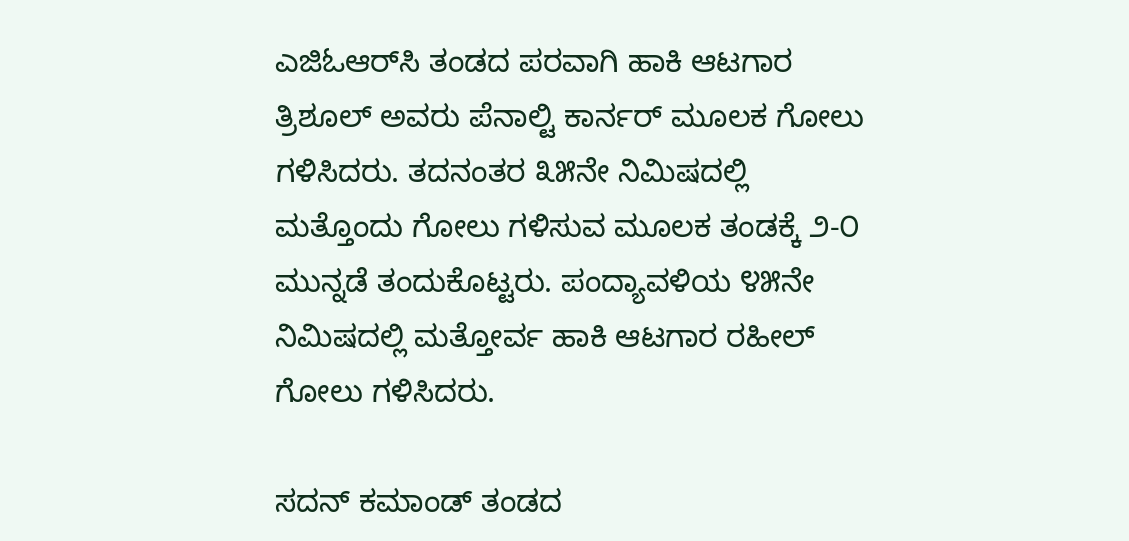ಎಜಿಓಆರ್‌ಸಿ ತಂಡದ ಪರವಾಗಿ ಹಾಕಿ ಆಟಗಾರ ತ್ರಿಶೂಲ್ ಅವರು ಪೆನಾಲ್ಟಿ ಕಾರ್ನರ್ ಮೂಲಕ ಗೋಲು ಗಳಿಸಿದರು. ತದನಂತರ ೩೫ನೇ ನಿಮಿಷದಲ್ಲಿ ಮತ್ತೊಂದು ಗೋಲು ಗಳಿಸುವ ಮೂಲಕ ತಂಡಕ್ಕೆ ೨-೦ ಮುನ್ನಡೆ ತಂದುಕೊಟ್ಟರು. ಪಂದ್ಯಾವಳಿಯ ೪೫ನೇ ನಿಮಿಷದಲ್ಲಿ ಮತ್ತೋರ್ವ ಹಾಕಿ ಆಟಗಾರ ರಹೀಲ್ ಗೋಲು ಗಳಿಸಿದರು.

ಸದನ್ ಕಮಾಂಡ್ ತಂಡದ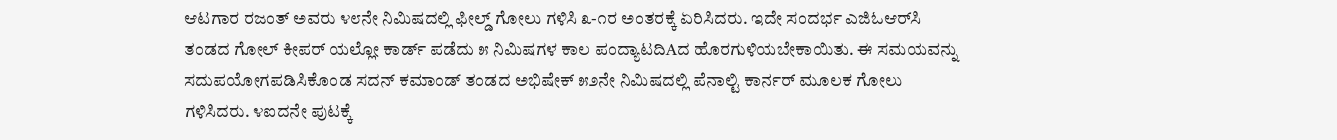ಆಟಗಾರ ರಜಂತ್ ಅವರು ೪೮ನೇ ನಿಮಿಷದಲ್ಲಿ ಫೀಲ್ಡ್ ಗೋಲು ಗಳಿಸಿ ೩-೧ರ ಅಂತರಕ್ಕೆ ಏರಿಸಿದರು. ಇದೇ ಸಂದರ್ಭ ಎಜಿಓಆರ್‌ಸಿ ತಂಡದ ಗೋಲ್ ಕೀಪರ್ ಯಲ್ಲೋ ಕಾರ್ಡ್ ಪಡೆದು ೫ ನಿಮಿಷಗಳ ಕಾಲ ಪಂದ್ಯಾಟದಿAದ ಹೊರಗುಳಿಯಬೇಕಾಯಿತು. ಈ ಸಮಯವನ್ನು ಸದುಪಯೋಗಪಡಿಸಿಕೊಂಡ ಸದನ್ ಕಮಾಂಡ್ ತಂಡದ ಅಭಿಷೇಕ್ ೫೨ನೇ ನಿಮಿಷದಲ್ಲಿ ಪೆನಾಲ್ಟಿ ಕಾರ್ನರ್ ಮೂಲಕ ಗೋಲು ಗಳಿಸಿದರು. ೪ಐದನೇ ಪುಟಕ್ಕೆ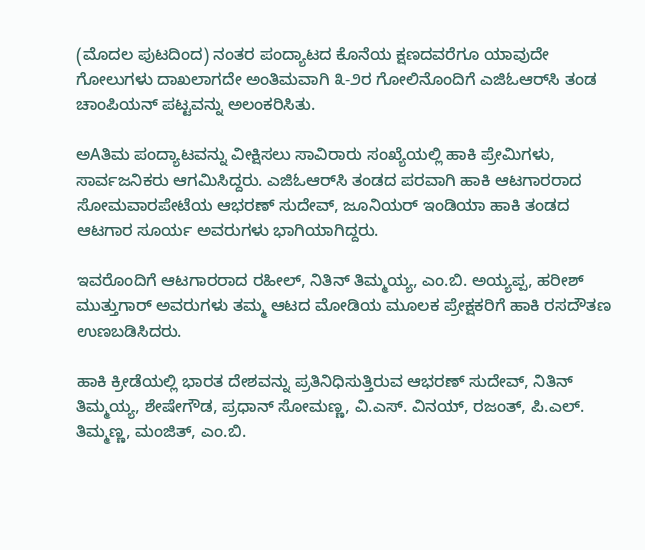(ಮೊದಲ ಪುಟದಿಂದ) ನಂತರ ಪಂದ್ಯಾಟದ ಕೊನೆಯ ಕ್ಷಣದವರೆಗೂ ಯಾವುದೇ ಗೋಲುಗಳು ದಾಖಲಾಗದೇ ಅಂತಿಮವಾಗಿ ೩-೨ರ ಗೋಲಿನೊಂದಿಗೆ ಎಜಿಓಆರ್‌ಸಿ ತಂಡ ಚಾಂಪಿಯನ್ ಪಟ್ಟವನ್ನು ಅಲಂಕರಿಸಿತು.

ಅAತಿಮ ಪಂದ್ಯಾಟವನ್ನು ವೀಕ್ಷಿಸಲು ಸಾವಿರಾರು ಸಂಖ್ಯೆಯಲ್ಲಿ ಹಾಕಿ ಪ್ರೇಮಿಗಳು, ಸಾರ್ವಜನಿಕರು ಆಗಮಿಸಿದ್ದರು. ಎಜಿಓಆರ್‌ಸಿ ತಂಡದ ಪರವಾಗಿ ಹಾಕಿ ಆಟಗಾರರಾದ ಸೋಮವಾರಪೇಟೆಯ ಆಭರಣ್ ಸುದೇವ್, ಜೂನಿಯರ್ ಇಂಡಿಯಾ ಹಾಕಿ ತಂಡದ ಆಟಗಾರ ಸೂರ್ಯ ಅವರುಗಳು ಭಾಗಿಯಾಗಿದ್ದರು.

ಇವರೊಂದಿಗೆ ಆಟಗಾರರಾದ ರಹೀಲ್, ನಿತಿನ್ ತಿಮ್ಮಯ್ಯ, ಎಂ.ಬಿ. ಅಯ್ಯಪ್ಪ, ಹರೀಶ್ ಮುತ್ತುಗಾರ್ ಅವರುಗಳು ತಮ್ಮ ಆಟದ ಮೋಡಿಯ ಮೂಲಕ ಪ್ರೇಕ್ಷಕರಿಗೆ ಹಾಕಿ ರಸದೌತಣ ಉಣಬಡಿಸಿದರು.

ಹಾಕಿ ಕ್ರೀಡೆಯಲ್ಲಿ ಭಾರತ ದೇಶವನ್ನು ಪ್ರತಿನಿಧಿಸುತ್ತಿರುವ ಆಭರಣ್ ಸುದೇವ್, ನಿತಿನ್ ತಿಮ್ಮಯ್ಯ, ಶೇಷೇಗೌಡ, ಪ್ರಧಾನ್ ಸೋಮಣ್ಣ, ವಿ.ಎಸ್. ವಿನಯ್, ರಜಂತ್, ಪಿ.ಎಲ್. ತಿಮ್ಮಣ್ಣ, ಮಂಜಿತ್, ಎಂ.ಬಿ.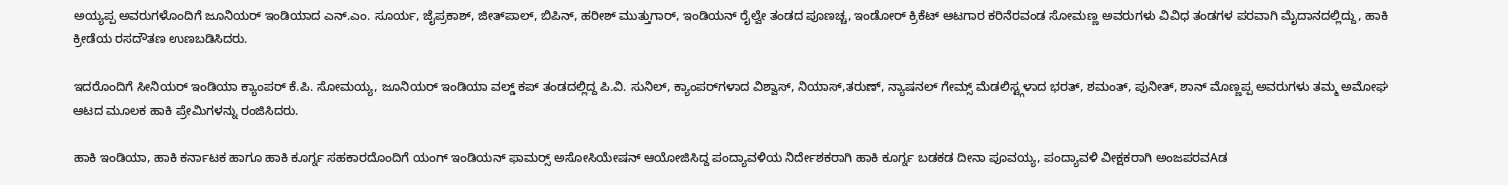ಅಯ್ಯಪ್ಪ ಅವರುಗಳೊಂದಿಗೆ ಜೂನಿಯರ್ ಇಂಡಿಯಾದ ಎನ್.ಎಂ. ಸೂರ್ಯ, ಜೈಪ್ರಕಾಶ್, ಜೀತ್‌ಪಾಲ್, ಬಿಪಿನ್, ಹರೀಶ್ ಮುತ್ತುಗಾರ್, ಇಂಡಿಯನ್ ರೈಲ್ವೇ ತಂಡದ ಪೂಣಚ್ಚ, ಇಂಡೋರ್ ಕ್ರಿಕೆಟ್ ಆಟಗಾರ ಕರಿನೆರವಂಡ ಸೋಮಣ್ಣ ಅವರುಗಳು ವಿವಿಧ ತಂಡಗಳ ಪರವಾಗಿ ಮೈದಾನದಲ್ಲಿದ್ದು, ಹಾಕಿ ಕ್ರೀಡೆಯ ರಸದೌತಣ ಉಣಬಡಿಸಿದರು.

ಇದರೊಂದಿಗೆ ಸೀನಿಯರ್ ಇಂಡಿಯಾ ಕ್ಯಾಂಪರ್ ಕೆ.ಪಿ. ಸೋಮಯ್ಯ, ಜೂನಿಯರ್ ಇಂಡಿಯಾ ವಲ್ಡ್ ಕಪ್ ತಂಡದಲ್ಲಿದ್ದ ಪಿ.ವಿ. ಸುನಿಲ್, ಕ್ಯಾಂಪರ್‌ಗಳಾದ ವಿಶ್ವಾಸ್, ನಿಯಾಸ್,ತರುಣ್, ನ್ಯಾಷನಲ್ ಗೇಮ್ಸ್ ಮೆಡಲಿಸ್ಟ್ಗಳಾದ ಭರತ್, ಶಮಂತ್, ಪುನೀತ್, ಶಾನ್ ಮೊಣ್ಣಪ್ಪ ಅವರುಗಳು ತಮ್ಮ ಅಮೋಘ ಆಟದ ಮೂಲಕ ಹಾಕಿ ಪ್ರೇಮಿಗಳನ್ನು ರಂಜಿಸಿದರು.

ಹಾಕಿ ಇಂಡಿಯಾ, ಹಾಕಿ ಕರ್ನಾಟಕ ಹಾಗೂ ಹಾಕಿ ಕೂರ್ಗ್ನ ಸಹಕಾರದೊಂದಿಗೆ ಯಂಗ್ ಇಂಡಿಯನ್ ಫಾಮರ‍್ಸ್ ಅಸೋಸಿಯೇಷನ್ ಆಯೋಜಿಸಿದ್ದ ಪಂದ್ಯಾವಳಿಯ ನಿರ್ದೇಶಕರಾಗಿ ಹಾಕಿ ಕೂರ್ಗ್ನ ಬಡಕಡ ದೀನಾ ಪೂವಯ್ಯ, ಪಂದ್ಯಾವಳಿ ವೀಕ್ಷಕರಾಗಿ ಅಂಜಪರವAಡ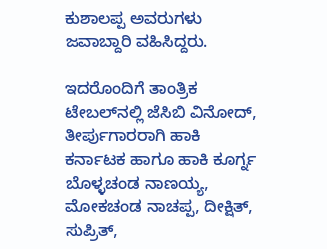ಕುಶಾಲಪ್ಪ ಅವರುಗಳು ಜವಾಬ್ದಾರಿ ವಹಿಸಿದ್ದರು.

ಇದರೊಂದಿಗೆ ತಾಂತ್ರಿಕ ಟೇಬಲ್‌ನಲ್ಲಿ ಜೆಸಿಬಿ ವಿನೋದ್, ತೀರ್ಪುಗಾರರಾಗಿ ಹಾಕಿ ಕರ್ನಾಟಕ ಹಾಗೂ ಹಾಕಿ ಕೂರ್ಗ್ನ ಬೊಳ್ಳಚಂಡ ನಾಣಯ್ಯ, ಮೋಕಚಂಡ ನಾಚಪ್ಪ, ದೀಕ್ಷಿತ್, ಸುಪ್ರಿತ್,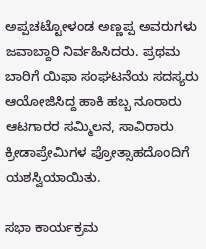ಅಪ್ಪಚಟ್ಟೋಳಂಡ ಅಣ್ಣಪ್ಪ ಅವರುಗಳು ಜವಾಬ್ದಾರಿ ನಿರ್ವಹಿಸಿದರು. ಪ್ರಥಮ ಬಾರಿಗೆ ಯಿಫಾ ಸಂಘಟನೆಯ ಸದಸ್ಯರು ಆಯೋಜಿಸಿದ್ದ ಹಾಕಿ ಹಬ್ಬ ನೂರಾರು ಆಟಗಾರರ ಸಮ್ಮಿಲನ, ಸಾವಿರಾರು ಕ್ರೀಡಾಪ್ರೇಮಿಗಳ ಪ್ರೋತ್ಸಾಹದೊಂದಿಗೆ ಯಶಸ್ವಿಯಾಯಿತು.

ಸಭಾ ಕಾರ್ಯಕ್ರಮ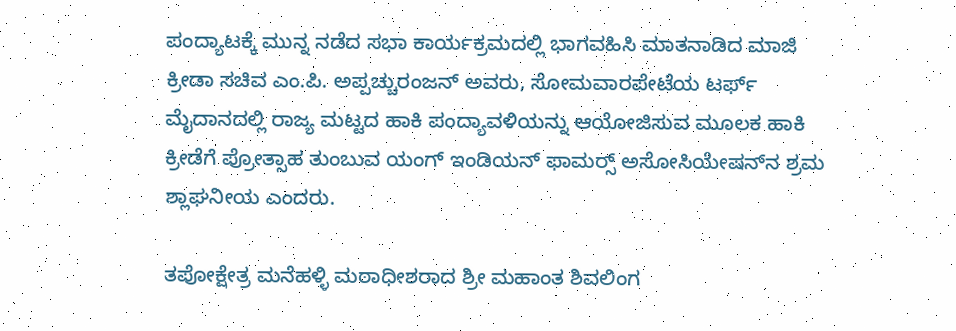ಪಂದ್ಯಾಟಕ್ಕೆ ಮುನ್ನ ನಡೆದ ಸಭಾ ಕಾರ್ಯಕ್ರಮದಲ್ಲಿ ಭಾಗವಹಿಸಿ ಮಾತನಾಡಿದ ಮಾಜಿ ಕ್ರೀಡಾ ಸಚಿವ ಎಂ.ಪಿ. ಅಪ್ಪಚ್ಚುರಂಜನ್ ಅವರು, ಸೋಮವಾರಪೇಟೆಯ ಟರ್ಫ್ ಮೈದಾನದಲ್ಲಿ ರಾಜ್ಯ ಮಟ್ಟದ ಹಾಕಿ ಪಂದ್ಯಾವಳಿಯನ್ನು ಆಯೋಜಿಸುವ ಮೂಲಕ ಹಾಕಿ ಕ್ರೀಡೆಗೆ ಪ್ರೋತ್ಸಾಹ ತುಂಬುವ ಯಂಗ್ ಇಂಡಿಯನ್ ಫಾಮರ‍್ಸ್ ಅಸೋಸಿಯೇಷನ್‌ನ ಶ್ರಮ ಶ್ಲಾಘನೀಯ ಎಂದರು.

ತಪೋಕ್ಷೇತ್ರ ಮನೆಹಳ್ಳಿ ಮಠಾಧೀಶರಾದ ಶ್ರೀ ಮಹಾಂತ ಶಿವಲಿಂಗ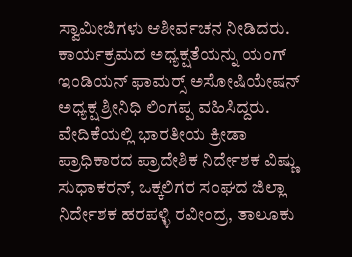ಸ್ವಾಮೀಜಿಗಳು ಆಶೀರ್ವಚನ ನೀಡಿದರು. ಕಾರ್ಯಕ್ರಮದ ಅಧ್ಯಕ್ಷತೆಯನ್ನು ಯಂಗ್ ಇಂಡಿಯನ್ ಫಾಮರ‍್ಸ್ ಅಸೋಷಿಯೇಷನ್ ಅಧ್ಯಕ್ಷ ಶ್ರೀನಿಧಿ ಲಿಂಗಪ್ಪ ವಹಿಸಿದ್ದರು. ವೇದಿಕೆಯಲ್ಲಿ ಭಾರತೀಯ ಕ್ರೀಡಾ ಪ್ರಾಧಿಕಾರದ ಪ್ರಾದೇಶಿಕ ನಿರ್ದೇಶಕ ವಿಷ್ಣು ಸುಧಾಕರನ್, ಒಕ್ಕಲಿಗರ ಸಂಘದ ಜಿಲ್ಲಾ ನಿರ್ದೇಶಕ ಹರಪಳ್ಳಿ ರವೀಂದ್ರ, ತಾಲೂಕು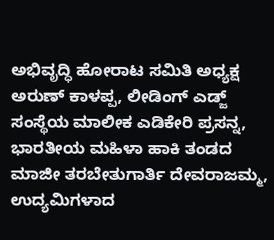ಅಭಿವೃದ್ಧಿ ಹೋರಾಟ ಸಮಿತಿ ಅಧ್ಯಕ್ಷ ಅರುಣ್ ಕಾಳಪ್ಪ, ಲೀಡಿಂಗ್ ಎಡ್ಜ್ ಸಂಸ್ಥೆಯ ಮಾಲೀಕ ಎಡಿಕೇರಿ ಪ್ರಸನ್ನ, ಭಾರತೀಯ ಮಹಿಳಾ ಹಾಕಿ ತಂಡದ ಮಾಜೀ ತರಬೇತುಗಾರ್ತಿ ದೇವರಾಜಮ್ಮ, ಉದ್ಯಮಿಗಳಾದ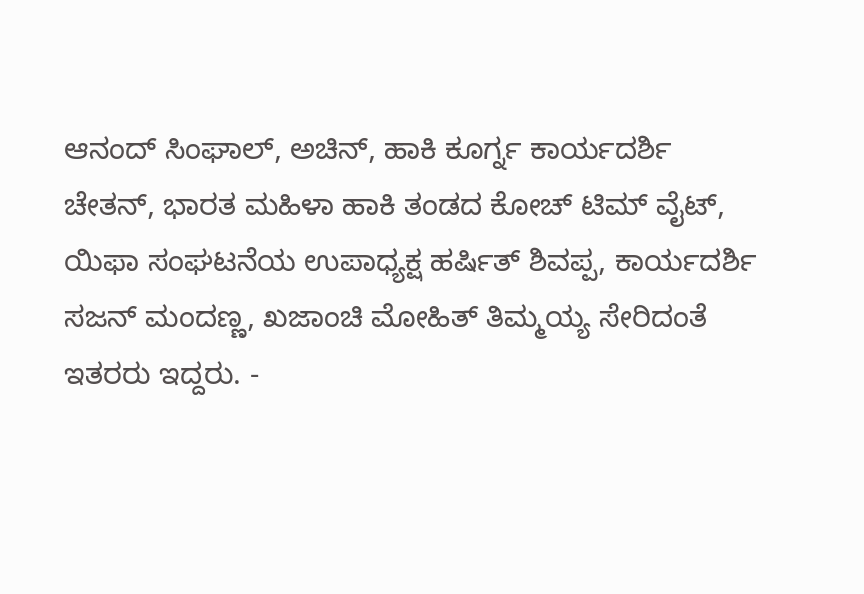ಆನಂದ್ ಸಿಂಘಾಲ್, ಅಚಿನ್, ಹಾಕಿ ಕೂರ್ಗ್ನ ಕಾರ್ಯದರ್ಶಿ ಚೇತನ್, ಭಾರತ ಮಹಿಳಾ ಹಾಕಿ ತಂಡದ ಕೋಚ್ ಟಿಮ್ ವೈಟ್, ಯಿಫಾ ಸಂಘಟನೆಯ ಉಪಾಧ್ಯಕ್ಷ ಹರ್ಷಿತ್ ಶಿವಪ್ಪ, ಕಾರ್ಯದರ್ಶಿ ಸಜನ್ ಮಂದಣ್ಣ, ಖಜಾಂಚಿ ಮೋಹಿತ್ ತಿಮ್ಮಯ್ಯ ಸೇರಿದಂತೆ ಇತರರು ಇದ್ದರು. -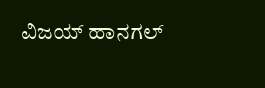ವಿಜಯ್ ಹಾನಗಲ್